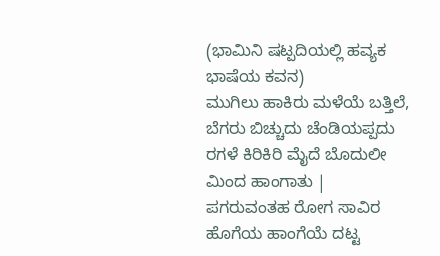(ಭಾಮಿನಿ ಷಟ್ಪದಿಯಲ್ಲಿ ಹವ್ಯಕ ಭಾಷೆಯ ಕವನ)
ಮುಗಿಲು ಹಾಕಿರು ಮಳೆಯೆ ಬತ್ತಿಲೆ,
ಬೆಗರು ಬಿಚ್ಚುದು ಚೆಂಡಿಯಪ್ಪದು
ರಗಳೆ ಕಿರಿಕಿರಿ ಮೈದೆ ಬೊದುಲೀ ಮಿಂದ ಹಾಂಗಾತು |
ಪಗರುವಂತಹ ರೋಗ ಸಾವಿರ
ಹೊಗೆಯ ಹಾಂಗೆಯೆ ದಟ್ಟ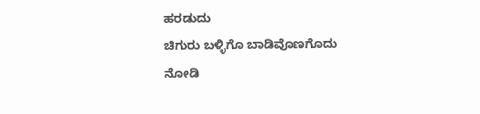ಹರಡುದು
ಚಿಗುರು ಬಳ್ಳಿಗೊ ಬಾಡಿವೊಣಗೊದು
ನೋಡಿ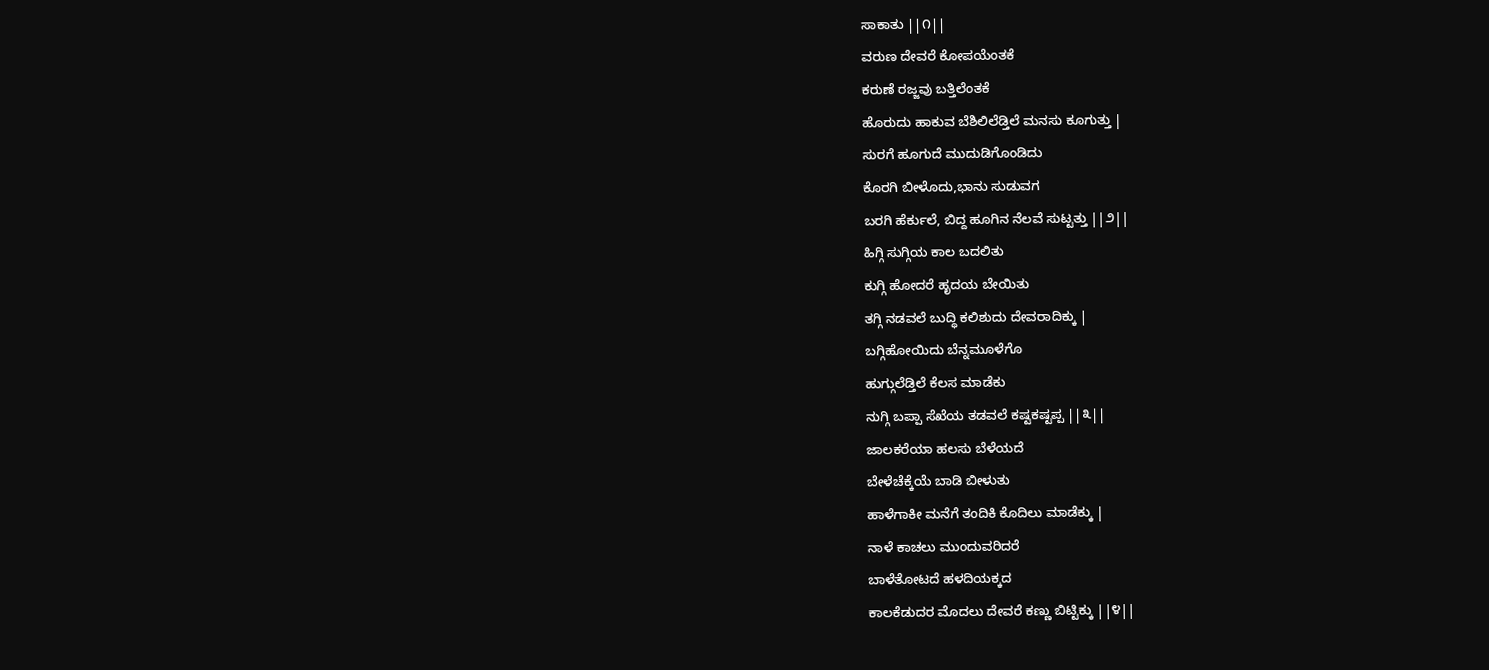ಸಾಕಾತು ||೧||
ವರುಣ ದೇವರೆ ಕೋಪಯೆಂತಕೆ
ಕರುಣೆ ರಜ್ಜವು ಬತ್ತಿಲೆಂತಕೆ
ಹೊರುದು ಹಾಕುವ ಬೆಶಿಲಿಲೆಡ್ತಿಲೆ ಮನಸು ಕೂಗುತ್ತು |
ಸುರಗೆ ಹೂಗುದೆ ಮುದುಡಿಗೊಂಡಿದು
ಕೊರಗಿ ಬೀಳೊದು,ಭಾನು ಸುಡುವಗ
ಬರಗಿ ಹೆರ್ಕುಲೆ, ಬಿದ್ದ ಹೂಗಿನ ನೆಲವೆ ಸುಟ್ಟತ್ತು ||೨||
ಹಿಗ್ಗಿ ಸುಗ್ಗಿಯ ಕಾಲ ಬದಲಿತು
ಕುಗ್ಗಿ ಹೋದರೆ ಹೃದಯ ಬೇಯಿತು
ತಗ್ಗಿ ನಡವಲೆ ಬುದ್ಧಿ ಕಲಿಶುದು ದೇವರಾದಿಕ್ಕು |
ಬಗ್ಗಿಹೋಯಿದು ಬೆನ್ನಮೂಳೆಗೊ
ಹುಗ್ಗುಲೆಡ್ತಿಲೆ ಕೆಲಸ ಮಾಡೆಕು
ನುಗ್ಗಿ ಬಪ್ಪಾ ಸೆಖೆಯ ತಡವಲೆ ಕಷ್ಟಕಷ್ಟಪ್ಪ ||೩||
ಜಾಲಕರೆಯಾ ಹಲಸು ಬೆಳೆಯದೆ
ಬೇಳೆಚೆಕ್ಕೆಯೆ ಬಾಡಿ ಬೀಳುತು
ಹಾಳೆಗಾಕೀ ಮನೆಗೆ ತಂದಿಕಿ ಕೊದಿಲು ಮಾಡೆಕ್ಕು |
ನಾಳೆ ಕಾಚಲು ಮುಂದುವರಿದರೆ
ಬಾಳೆತೋಟದೆ ಹಳದಿಯಕ್ಕದ
ಕಾಲಕೆಡುದರ ಮೊದಲು ದೇವರೆ ಕಣ್ಣು ಬಿಟ್ಟಿಕ್ಕು ||೪||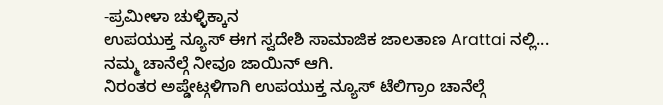-ಪ್ರಮೀಳಾ ಚುಳ್ಳಿಕ್ಕಾನ
ಉಪಯುಕ್ತ ನ್ಯೂಸ್ ಈಗ ಸ್ವದೇಶಿ ಸಾಮಾಜಿಕ ಜಾಲತಾಣ Arattai ನಲ್ಲಿ... ನಮ್ಮ ಚಾನೆಲ್ಗೆ ನೀವೂ ಜಾಯಿನ್ ಆಗಿ.
ನಿರಂತರ ಅಪ್ಡೇಟ್ಗಳಿಗಾಗಿ ಉಪಯುಕ್ತ ನ್ಯೂಸ್ ಟೆಲಿಗ್ರಾಂ ಚಾನೆಲ್ಗೆ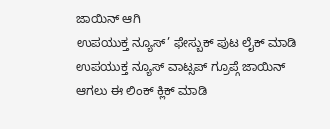ಜಾಯಿನ್ ಆಗಿ
ಉಪಯುಕ್ತ ನ್ಯೂಸ್’ ಫೇಸ್ಬುಕ್ ಪುಟ ಲೈಕ್ ಮಾಡಿ
ಉಪಯುಕ್ತ ನ್ಯೂಸ್ ವಾಟ್ಸಪ್ ಗ್ರೂಪ್ಗೆ ಜಾಯಿನ್ ಆಗಲು ಈ ಲಿಂಕ್ ಕ್ಲಿಕ್ ಮಾಡಿ